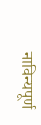नाविन्यपूर्ण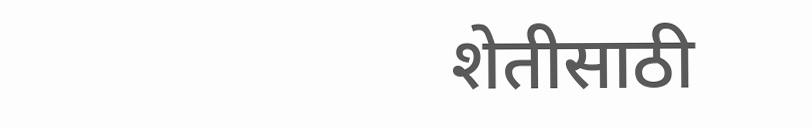शेतीसाठी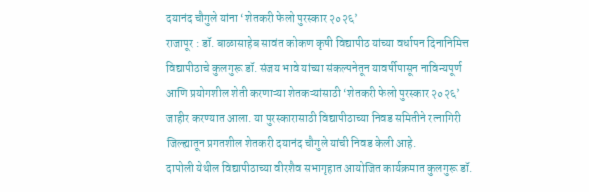दयानंद चौगुले यांना ‘शेतकरी फेलो पुरस्कार २०२६’
राजापूर : डॉ. बाळासाहेब सावंत कोकण कृषी विद्यापीठ यांच्या वर्धापन दिनानिमित्त विद्यापीठाचे कुलगुरू डॉ. संजय भावे यांच्या संकल्पनेतून यावर्षीपासून नाविन्यपूर्ण आणि प्रयोगशील शेती करणाऱ्या शेतकऱ्यांसाठी ‘शेतकरी फेलो पुरस्कार २०२६’ जाहीर करण्यात आला. या पुरस्कारासाठी विद्यापीठाच्या निवड समितीने रत्नागिरी जिल्ह्यातून प्रगतशील शेतकरी दयानंद चौगुले यांची निवड केली आहे.
दापोली येथील विद्यापीठाच्या वीरशैव सभागृहात आयोजित कार्यक्रमात कुलगुरू डॉ.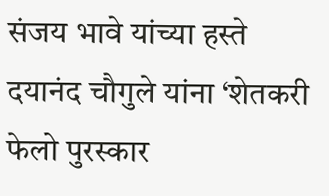संजय भावे यांच्या हस्ते दयानंद चौगुले यांना ‘शेतकरी फेलो पुरस्कार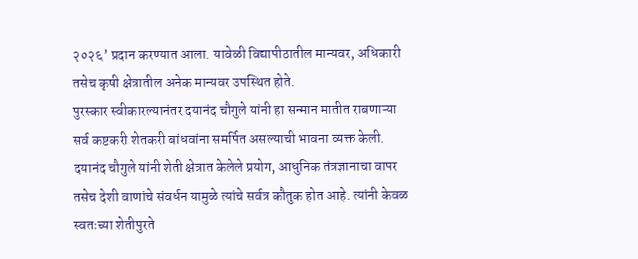२०२६’ प्रदान करण्यात आला. यावेळी विद्यापीठातील मान्यवर, अधिकारी तसेच कृषी क्षेत्रातील अनेक मान्यवर उपस्थित होते.
पुरस्कार स्वीकारल्यानंतर दयानंद चौगुले यांनी हा सन्मान मातीत राबणाऱ्या सर्व कष्टकरी शेतकरी बांधवांना समर्पित असल्याची भावना व्यक्त केली.
दयानंद चौगुले यांनी शेती क्षेत्रात केलेले प्रयोग, आधुनिक तंत्रज्ञानाचा वापर तसेच देशी वाणांचे संवर्धन यामुळे त्यांचे सर्वत्र कौतुक होत आहे. त्यांनी केवळ स्वतःच्या शेतीपुरते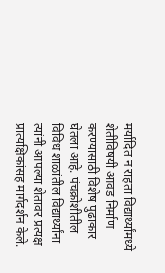मर्यादित न राहता विद्यार्थ्यांमध्ये शेतीविषयी आवड निर्माण करण्यासाठी विशेष पुढाकार घेतला आहे. पंचक्रोशीतील विविध शाळांतील विद्यार्थ्यांना त्यांनी आपल्या शेतावर प्रत्यक्ष प्रात्यक्षिकांसह मार्गदर्शन केले.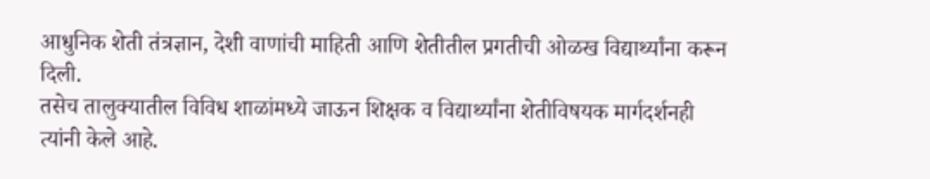आधुनिक शेती तंत्रज्ञान, देशी वाणांची माहिती आणि शेतीतील प्रगतीची ओळख विद्यार्थ्यांना करून दिली.
तसेच तालुक्यातील विविध शाळांमध्ये जाऊन शिक्षक व विद्यार्थ्यांना शेतीविषयक मार्गदर्शनही त्यांनी केले आहे.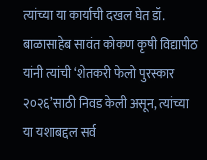त्यांच्या या कार्याची दखल घेत डॉ. बाळासाहेब सावंत कोकण कृषी विद्यापीठ यांनी त्यांची ‘शेतकरी फेलो पुरस्कार २०२६’साठी निवड केली असून, त्यांच्या या यशाबद्दल सर्व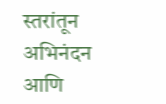स्तरांतून अभिनंदन आणि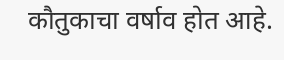कौतुकाचा वर्षाव होत आहे.